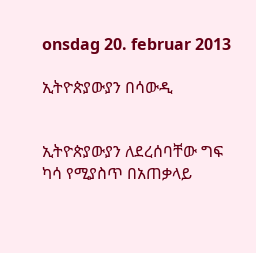onsdag 20. februar 2013

ኢትዮጵያውያን በሳውዲ


ኢትዮጵያውያን ለደረሰባቸው ግፍ ካሳ የሚያስጥ በአጠቃላይ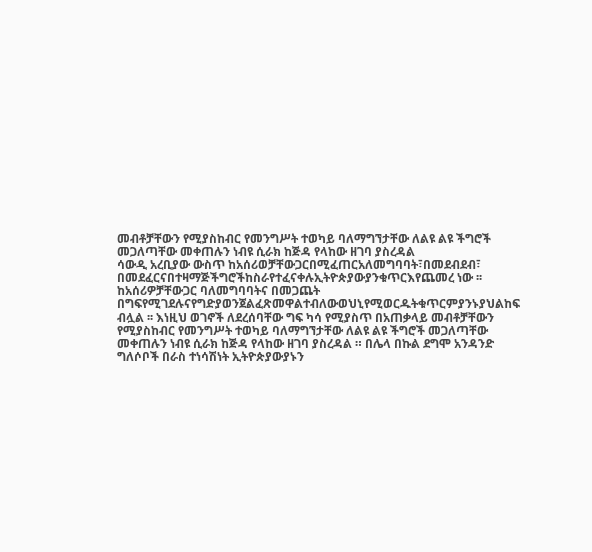መብቶቻቸውን የሚያስከብር የመንግሥት ተወካይ ባለማግኘታቸው ለልዩ ልዩ ችግሮች መጋለጣቸው መቀጠሉን ነብዩ ሲራክ ከጅዳ የላከው ዘገባ ያስረዳል
ሳውዲ አረቢያው ውስጥ ከአሰሪወቻቸውጋርበሚፈጠርአለመግባባት፣በመደብደብ፣ በመደፈርናበተዛማጅችግሮችከስራየተፈናቀሉኢትዮጵያውያንቁጥርእየጨመረ ነው ፡፡ከአሰሪዎቻቸውጋር ባለመግባባትና በመጋጨት በግፍየሚገደሉናየግድያወንጀልፈጽመዋልተብለውወህኒየሚወርዱትቁጥርምያንኑያህልከፍ ብሏል ፡፡ እነዚህ ወገኖች ለደረሰባቸው ግፍ ካሳ የሚያስጥ በአጠቃላይ መብቶቻቸውን የሚያስከብር የመንግሥት ተወካይ ባለማግኘታቸው ለልዩ ልዩ ችግሮች መጋለጣቸው መቀጠሉን ነብዩ ሲራክ ከጅዳ የላከው ዘገባ ያስረዳል ። በሌላ በኩል ደግሞ አንዳንድ ግለሶቦች በራስ ተነሳሽነት ኢትዮጵያውያኑን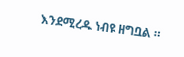እንደሚረዱ ነብዩ ዘግቧል ።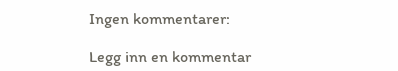Ingen kommentarer:

Legg inn en kommentar